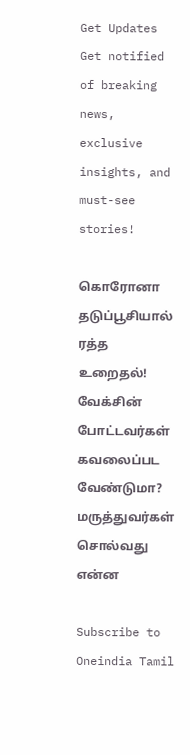Get Updates
Get notified of breaking news, exclusive insights, and must-see stories!

கொரோனா தடுப்பூசியால் ரத்த உறைதல்! வேக்சின் போட்டவர்கள் கவலைப்பட வேண்டுமா? மருத்துவர்கள் சொல்வது என்ன

Subscribe to Oneindia Tamil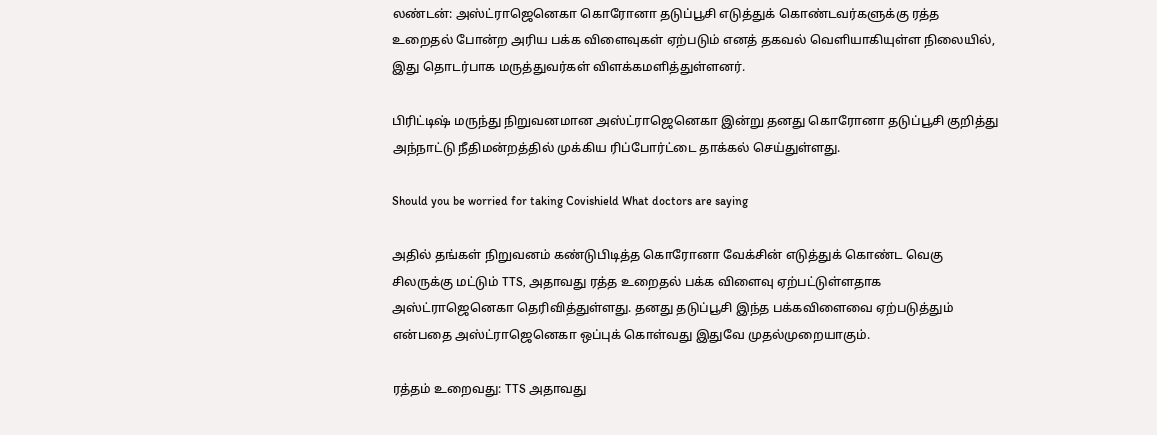லண்டன்: அஸ்ட்ராஜெனெகா கொரோனா தடுப்பூசி எடுத்துக் கொண்டவர்களுக்கு ரத்த உறைதல் போன்ற அரிய பக்க விளைவுகள் ஏற்படும் எனத் தகவல் வெளியாகியுள்ள நிலையில், இது தொடர்பாக மருத்துவர்கள் விளக்கமளித்துள்ளனர்.

பிரிட்டிஷ் மருந்து நிறுவனமான அஸ்ட்ராஜெனெகா இன்று தனது கொரோனா தடுப்பூசி குறித்து அந்நாட்டு நீதிமன்றத்தில் முக்கிய ரிப்போர்ட்டை தாக்கல் செய்துள்ளது.

Should you be worried for taking Covishield What doctors are saying

அதில் தங்கள் நிறுவனம் கண்டுபிடித்த கொரோனா வேக்சின் எடுத்துக் கொண்ட வெகு சிலருக்கு மட்டும் TTS, அதாவது ரத்த உறைதல் பக்க விளைவு ஏற்பட்டுள்ளதாக அஸ்ட்ராஜெனெகா தெரிவித்துள்ளது. தனது தடுப்பூசி இந்த பக்கவிளைவை ஏற்படுத்தும் என்பதை அஸ்ட்ராஜெனெகா ஒப்புக் கொள்வது இதுவே முதல்முறையாகும்.

ரத்தம் உறைவது: TTS அதாவது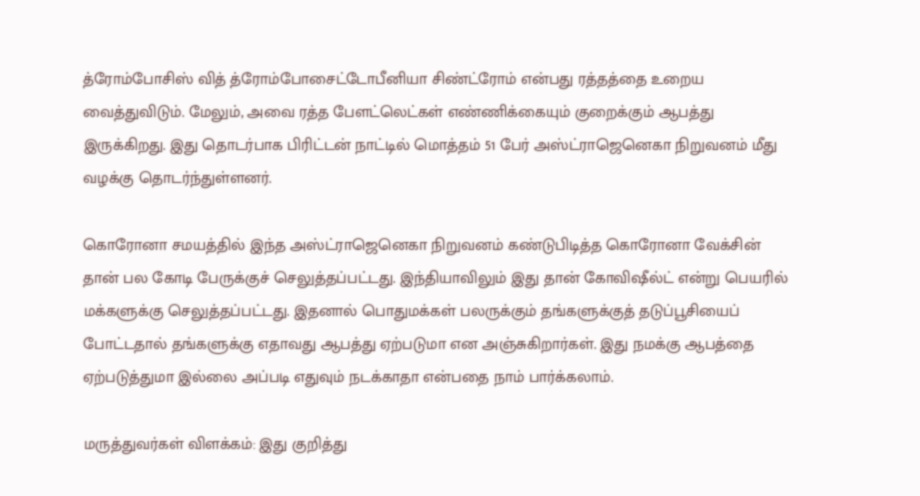த்ரோம்போசிஸ் வித் த்ரோம்போசைட்டோபீனியா சிண்ட்ரோம் என்பது ரத்தத்தை உறைய வைத்துவிடும். மேலும், அவை ரத்த பேளட்லெட்கள் எண்ணிக்கையும் குறைக்கும் ஆபத்து இருக்கிறது. இது தொடர்பாக பிரிட்டன் நாட்டில் மொத்தம் 51 பேர் அஸ்ட்ராஜெனெகா நிறுவனம் மீது வழக்கு தொடர்ந்துள்ளனர்.

கொரோனா சமயத்தில் இந்த அஸ்ட்ராஜெனெகா நிறுவனம் கண்டுபிடித்த கொரோனா வேக்சின் தான் பல கோடி பேருக்குச் செலுத்தப்பட்டது. இந்தியாவிலும் இது தான் கோவிஷீல்ட் என்று பெயரில் மக்களுக்கு செலுத்தப்பட்டது. இதனால் பொதுமக்கள் பலருக்கும் தங்களுக்குத் தடுப்பூசியைப் போட்டதால் தங்களுக்கு எதாவது ஆபத்து ஏற்படுமா என அஞ்சுகிறார்கள். இது நமக்கு ஆபத்தை ஏற்படுத்துமா இல்லை அப்படி எதுவும் நடக்காதா என்பதை நாம் பார்க்கலாம்.

மருத்துவர்கள் விளக்கம்: இது குறித்து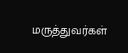மருத்துவர்கள்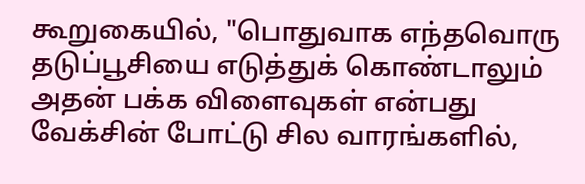கூறுகையில், "பொதுவாக எந்தவொரு தடுப்பூசியை எடுத்துக் கொண்டாலும் அதன் பக்க விளைவுகள் என்பது வேக்சின் போட்டு சில வாரங்களில்,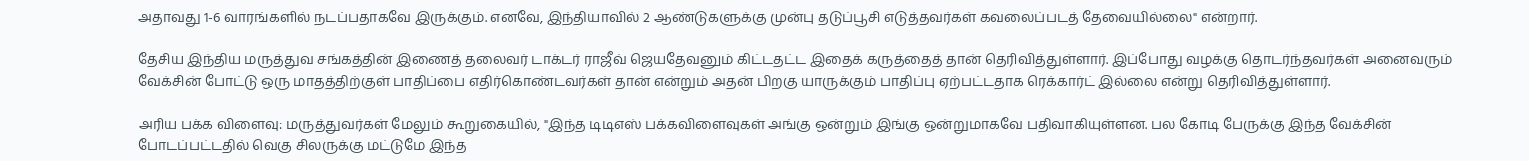அதாவது 1-6 வாரங்களில் நடப்பதாகவே இருக்கும். எனவே, இந்தியாவில் 2 ஆண்டுகளுக்கு முன்பு தடுப்பூசி எடுத்தவர்கள் கவலைப்படத் தேவையில்லை" என்றார்.

தேசிய இந்திய மருத்துவ சங்கத்தின் இணைத் தலைவர் டாக்டர் ராஜீவ் ஜெயதேவனும் கிட்டதட்ட இதைக் கருத்தைத் தான் தெரிவித்துள்ளார். இப்போது வழக்கு தொடர்ந்தவர்கள் அனைவரும் வேக்சின் போட்டு ஒரு மாதத்திற்குள் பாதிப்பை எதிர்கொண்டவர்கள் தான் என்றும் அதன் பிறகு யாருக்கும் பாதிப்பு ஏற்பட்டதாக ரெக்கார்ட் இல்லை என்று தெரிவித்துள்ளார்.

அரிய பக்க விளைவு: மருத்துவர்கள் மேலும் கூறுகையில், "இந்த டிடிஎஸ் பக்கவிளைவுகள் அங்கு ஒன்றும் இங்கு ஒன்றுமாகவே பதிவாகியுள்ளன. பல கோடி பேருக்கு இந்த வேக்சின் போடப்பட்டதில் வெகு சிலருக்கு மட்டுமே இந்த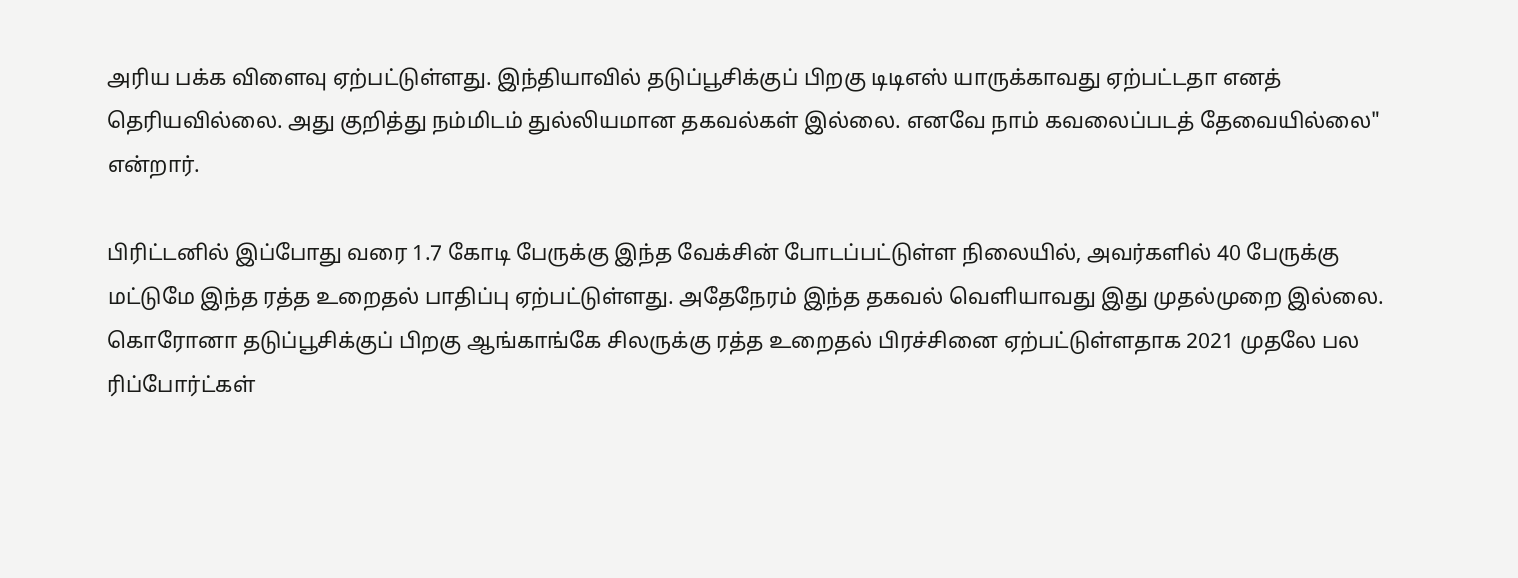அரிய பக்க விளைவு ஏற்பட்டுள்ளது. இந்தியாவில் தடுப்பூசிக்குப் பிறகு டிடிஎஸ் யாருக்காவது ஏற்பட்டதா எனத் தெரியவில்லை. அது குறித்து நம்மிடம் துல்லியமான தகவல்கள் இல்லை. எனவே நாம் கவலைப்படத் தேவையில்லை" என்றார்.

பிரிட்டனில் இப்போது வரை 1.7 கோடி பேருக்கு இந்த வேக்சின் போடப்பட்டுள்ள நிலையில், அவர்களில் 40 பேருக்கு மட்டுமே இந்த ரத்த உறைதல் பாதிப்பு ஏற்பட்டுள்ளது. அதேநேரம் இந்த தகவல் வெளியாவது இது முதல்முறை இல்லை. கொரோனா தடுப்பூசிக்குப் பிறகு ஆங்காங்கே சிலருக்கு ரத்த உறைதல் பிரச்சினை ஏற்பட்டுள்ளதாக 2021 முதலே பல ரிப்போர்ட்கள்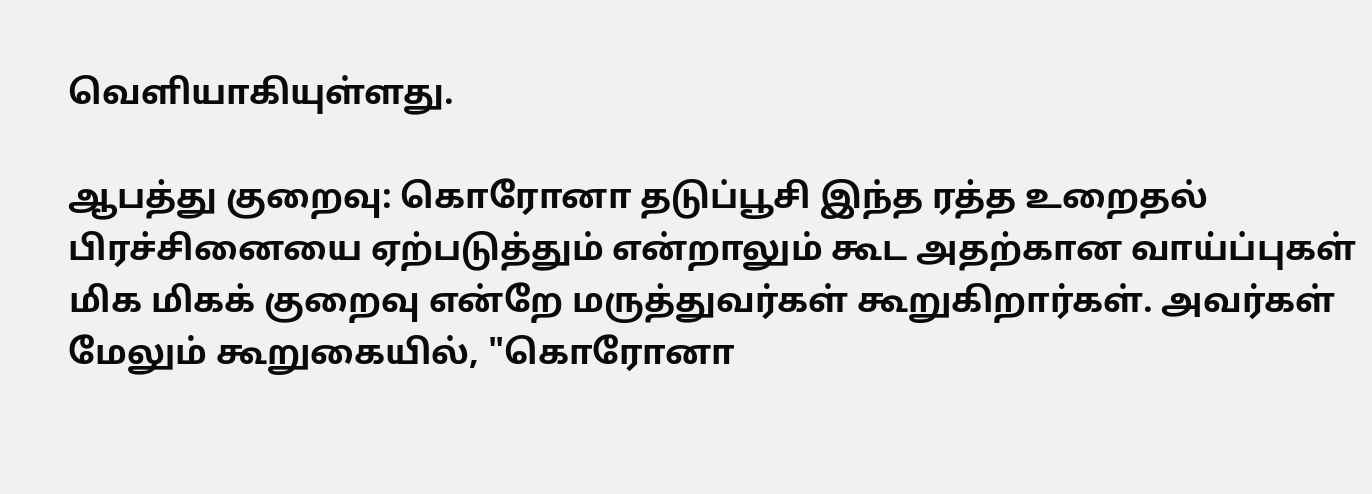வெளியாகியுள்ளது.

ஆபத்து குறைவு: கொரோனா தடுப்பூசி இந்த ரத்த உறைதல் பிரச்சினையை ஏற்படுத்தும் என்றாலும் கூட அதற்கான வாய்ப்புகள் மிக மிகக் குறைவு என்றே மருத்துவர்கள் கூறுகிறார்கள். அவர்கள் மேலும் கூறுகையில், "கொரோனா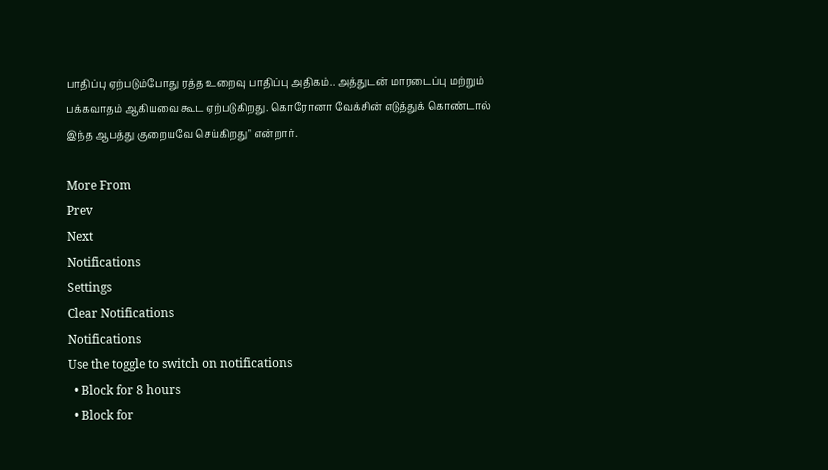பாதிப்பு ஏற்படும்போது ரத்த உறைவு பாதிப்பு அதிகம்.. அத்துடன் மாரடைப்பு மற்றும் பக்கவாதம் ஆகியவை கூட ஏற்படுகிறது. கொரோனா வேக்சின் எடுத்துக் கொண்டால் இந்த ஆபத்து குறையவே செய்கிறது" என்றார்.

More From
Prev
Next
Notifications
Settings
Clear Notifications
Notifications
Use the toggle to switch on notifications
  • Block for 8 hours
  • Block for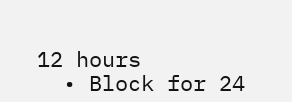12 hours
  • Block for 24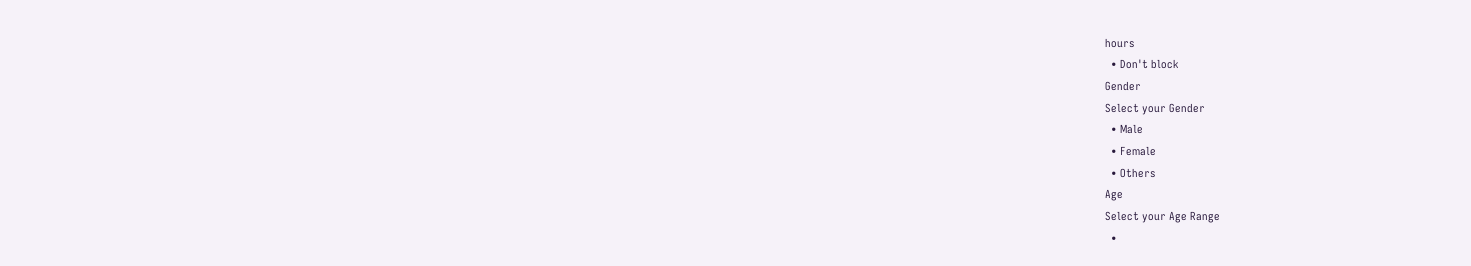hours
  • Don't block
Gender
Select your Gender
  • Male
  • Female
  • Others
Age
Select your Age Range
  •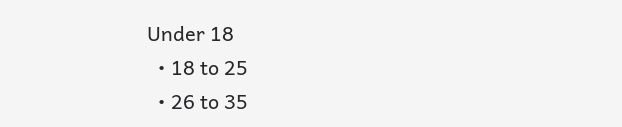Under 18
  • 18 to 25
  • 26 to 35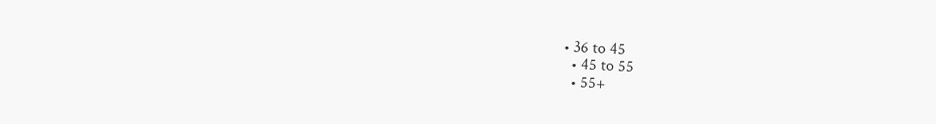• 36 to 45
  • 45 to 55
  • 55+